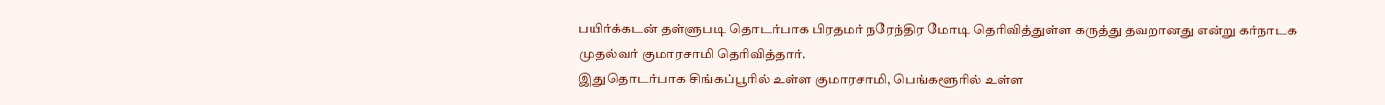பயிர்க்கடன் தள்ளுபடி தொடர்பாக பிரதமர் நரேந்திர மோடி தெரிவித்துள்ள கருத்து தவறானது என்று கர்நாடக முதல்வர் குமாரசாமி தெரிவித்தார்.
இதுதொடர்பாக சிங்கப்பூரில் உள்ள குமாரசாமி, பெங்களூரில் உள்ள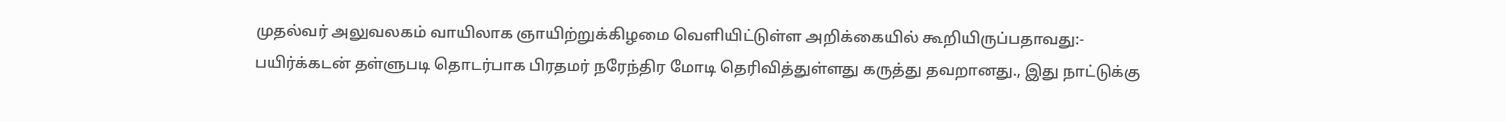முதல்வர் அலுவலகம் வாயிலாக ஞாயிற்றுக்கிழமை வெளியிட்டுள்ள அறிக்கையில் கூறியிருப்பதாவது:-
பயிர்க்கடன் தள்ளுபடி தொடர்பாக பிரதமர் நரேந்திர மோடி தெரிவித்துள்ளது கருத்து தவறானது., இது நாட்டுக்கு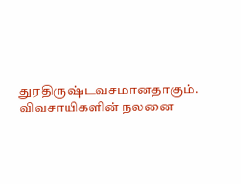துரதிருஷ்டவசமானதாகும்.
விவசாயிகளின் நலனை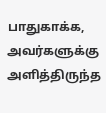பாதுகாக்க, அவர்களுக்கு அளித்திருந்த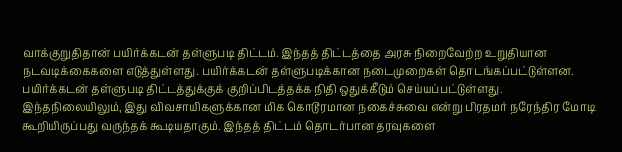வாக்குறுதிதான் பயிர்க்கடன் தள்ளுபடி திட்டம். இந்தத் திட்டத்தை அரசு நிறைவேற்ற உறுதியான நடவடிக்கைகளை எடுத்துள்ளது. பயிர்க்கடன் தள்ளுபடிக்கான நடைமுறைகள் தொடங்கப்பட்டுள்ளன. பயிர்க்கடன் தள்ளுபடி திட்டத்துக்குக் குறிப்பிடத்தக்க நிதி ஒதுக்கீடும் செய்யப்பட்டுள்ளது.
இந்தநிலையிலும், இது விவசாயிகளுக்கான மிக கொடூரமான நகைச்சுவை என்று பிரதமர் நரேந்திர மோடி கூறியிருப்பது வருந்தக் கூடியதாகும். இந்தத் திட்டம் தொடர்பான தரவுகளை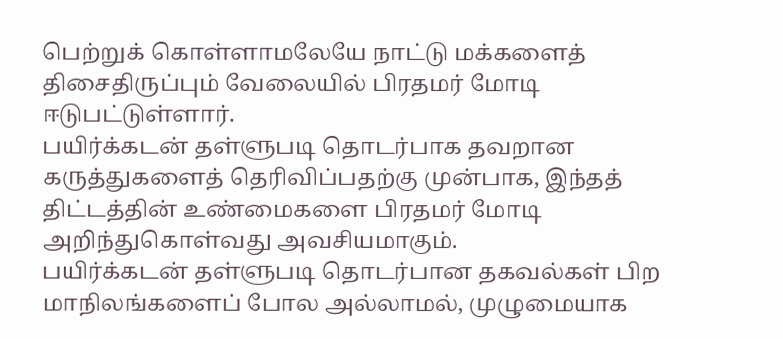பெற்றுக் கொள்ளாமலேயே நாட்டு மக்களைத் திசைதிருப்பும் வேலையில் பிரதமர் மோடி ஈடுபட்டுள்ளார்.
பயிர்க்கடன் தள்ளுபடி தொடர்பாக தவறான கருத்துகளைத் தெரிவிப்பதற்கு முன்பாக, இந்தத் திட்டத்தின் உண்மைகளை பிரதமர் மோடி அறிந்துகொள்வது அவசியமாகும்.
பயிர்க்கடன் தள்ளுபடி தொடர்பான தகவல்கள் பிற மாநிலங்களைப் போல அல்லாமல், முழுமையாக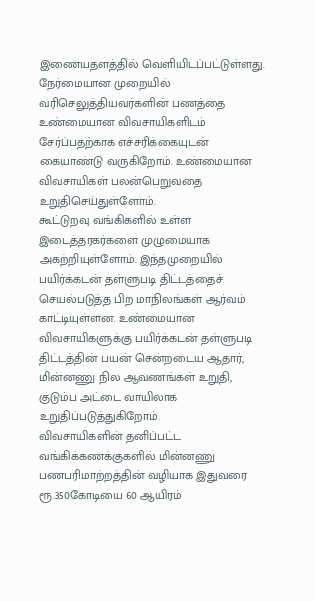இணையதளத்தில் வெளியிடப்பட்டுள்ளது. நேர்மையான முறையில் வரிசெலுத்தியவர்களின் பணத்தை உண்மையான விவசாயிகளிடம் சேர்ப்பதற்காக எச்சரிக்கையுடன் கையாண்டு வருகிறோம். உண்மையான விவசாயிகள் பலன்பெறுவதை உறுதிசெய்துள்ளோம்.
கூட்டுறவு வங்கிகளில் உள்ள இடைத்தரகர்களை முழுமையாக அகற்றியுள்ளோம். இந்தமுறையில் பயிர்க்கடன் தள்ளுபடி திட்டத்தைச் செயல்படுத்த பிற மாநிலங்கள் ஆர்வம் காட்டியுள்ளன. உண்மையான விவசாயிகளுக்கு பயிர்க்கடன் தள்ளுபடி திட்டத்தின் பயன் சென்றடைய ஆதார், மின்னணு நில ஆவணங்கள் உறுதி, குடும்ப அட்டை வாயிலாக உறுதிப்படுத்துகிறோம்.
விவசாயிகளின் தனிப்பட்ட வங்கிக்கணக்குகளில் மின்னணு பணபரிமாற்றத்தின் வழியாக இதுவரை ரூ.350கோடியை 60 ஆயிரம்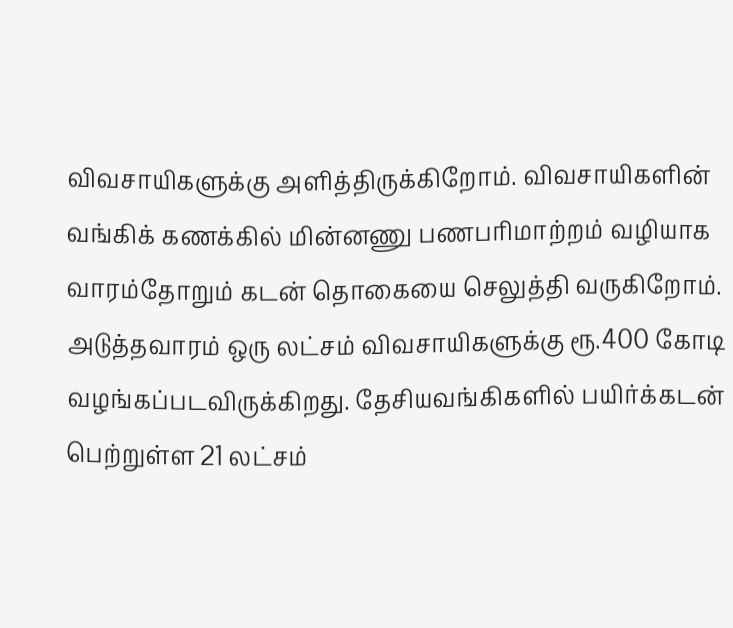விவசாயிகளுக்கு அளித்திருக்கிறோம். விவசாயிகளின் வங்கிக் கணக்கில் மின்னணு பணபரிமாற்றம் வழியாக வாரம்தோறும் கடன் தொகையை செலுத்தி வருகிறோம்.
அடுத்தவாரம் ஒரு லட்சம் விவசாயிகளுக்கு ரூ.400 கோடி வழங்கப்படவிருக்கிறது. தேசியவங்கிகளில் பயிர்க்கடன் பெற்றுள்ள 21 லட்சம்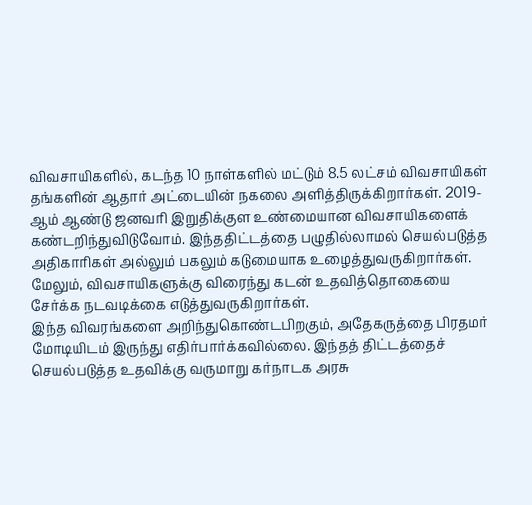விவசாயிகளில், கடந்த 10 நாள்களில் மட்டும் 8.5 லட்சம் விவசாயிகள் தங்களின் ஆதார் அட்டையின் நகலை அளித்திருக்கிறார்கள். 2019-ஆம் ஆண்டு ஜனவரி இறுதிக்குள உண்மையான விவசாயிகளைக் கண்டறிந்துவிடுவோம். இந்ததிட்டத்தை பழுதில்லாமல் செயல்படுத்த அதிகாரிகள் அல்லும் பகலும் கடுமையாக உழைத்துவருகிறார்கள். மேலும், விவசாயிகளுக்கு விரைந்து கடன் உதவித்தொகையை சேர்க்க நடவடிக்கை எடுத்துவருகிறார்கள்.
இந்த விவரங்களை அறிந்துகொண்டபிறகும், அதேகருத்தை பிரதமர் மோடியிடம் இருந்து எதிர்பார்க்கவில்லை. இந்தத் திட்டத்தைச் செயல்படுத்த உதவிக்கு வருமாறு கர்நாடக அரசு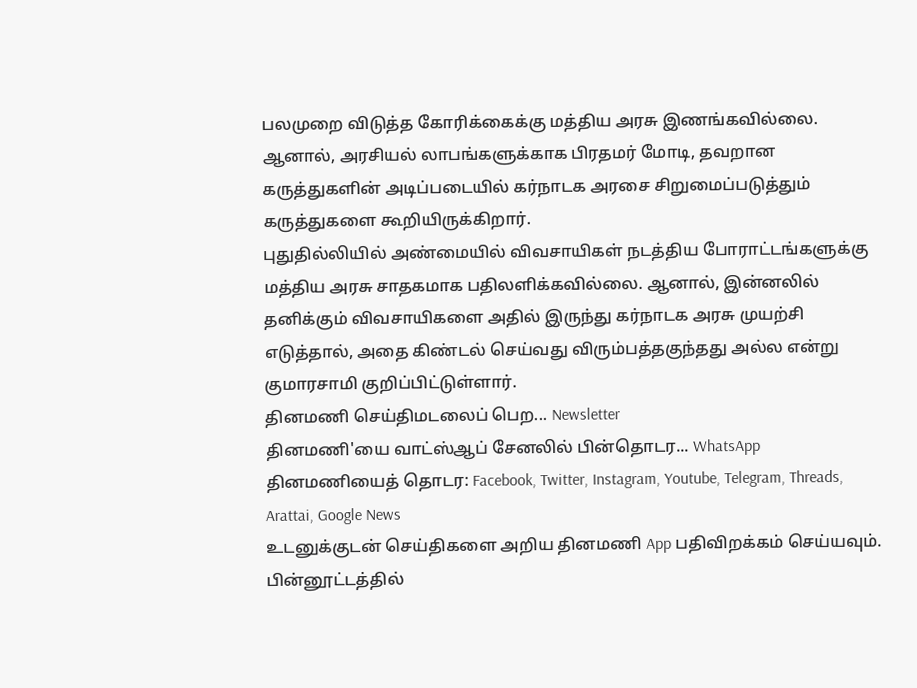பலமுறை விடுத்த கோரிக்கைக்கு மத்திய அரசு இணங்கவில்லை. ஆனால், அரசியல் லாபங்களுக்காக பிரதமர் மோடி, தவறான கருத்துகளின் அடிப்படையில் கர்நாடக அரசை சிறுமைப்படுத்தும் கருத்துகளை கூறியிருக்கிறார்.
புதுதில்லியில் அண்மையில் விவசாயிகள் நடத்திய போராட்டங்களுக்கு மத்திய அரசு சாதகமாக பதிலளிக்கவில்லை. ஆனால், இன்னலில் தனிக்கும் விவசாயிகளை அதில் இருந்து கர்நாடக அரசு முயற்சி எடுத்தால், அதை கிண்டல் செய்வது விரும்பத்தகுந்தது அல்ல என்று குமாரசாமி குறிப்பிட்டுள்ளார்.
தினமணி செய்திமடலைப் பெற... Newsletter
தினமணி'யை வாட்ஸ்ஆப் சேனலில் பின்தொடர... WhatsApp
தினமணியைத் தொடர: Facebook, Twitter, Instagram, Youtube, Telegram, Threads, Arattai, Google News
உடனுக்குடன் செய்திகளை அறிய தினமணி App பதிவிறக்கம் செய்யவும்.
பின்னூட்டத்தில்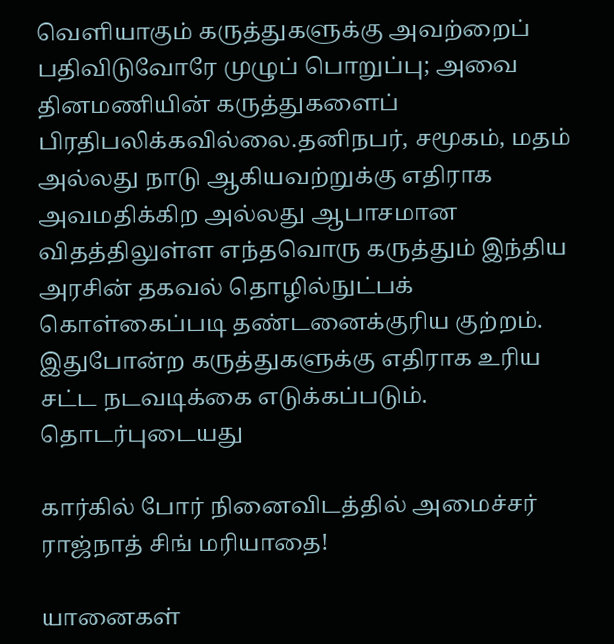வெளியாகும் கருத்துகளுக்கு அவற்றைப் பதிவிடுவோரே முழுப் பொறுப்பு; அவை தினமணியின் கருத்துகளைப் பிரதிபலிக்கவில்லை.தனிநபர், சமூகம், மதம் அல்லது நாடு ஆகியவற்றுக்கு எதிராக அவமதிக்கிற அல்லது ஆபாசமான விதத்திலுள்ள எந்தவொரு கருத்தும் இந்திய அரசின் தகவல் தொழில்நுட்பக் கொள்கைப்படி தண்டனைக்குரிய குற்றம். இதுபோன்ற கருத்துகளுக்கு எதிராக உரிய சட்ட நடவடிக்கை எடுக்கப்படும்.
தொடர்புடையது

கார்கில் போர் நினைவிடத்தில் அமைச்சர் ராஜ்நாத் சிங் மரியாதை!

யானைகள்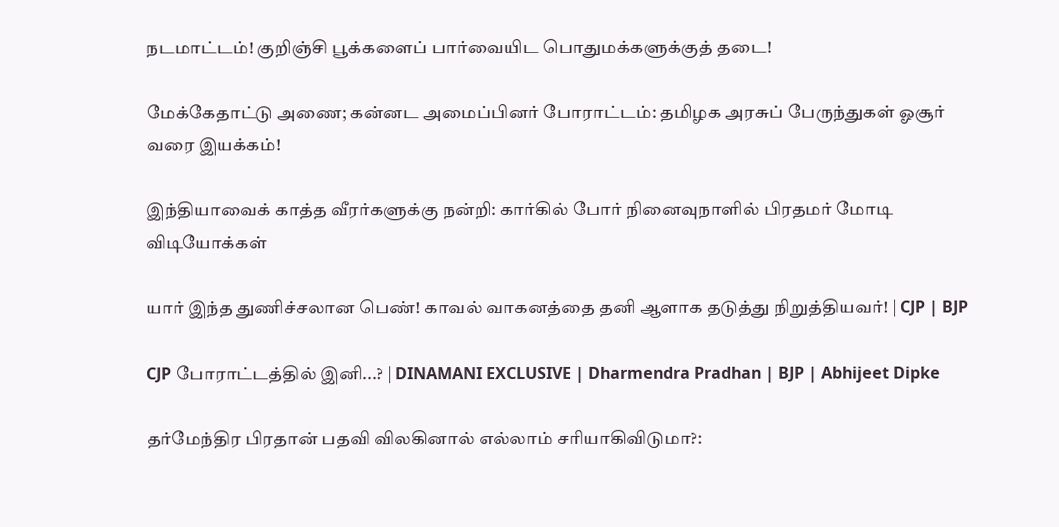நடமாட்டம்! குறிஞ்சி பூக்களைப் பார்வையிட பொதுமக்களுக்குத் தடை!

மேக்கேதாட்டு அணை; கன்னட அமைப்பினர் போராட்டம்: தமிழக அரசுப் பேருந்துகள் ஓசூர் வரை இயக்கம்!

இந்தியாவைக் காத்த வீரர்களுக்கு நன்றி: கார்கில் போர் நினைவுநாளில் பிரதமர் மோடி
விடியோக்கள்

யார் இந்த துணிச்சலான பெண்! காவல் வாகனத்தை தனி ஆளாக தடுத்து நிறுத்தியவர்! | CJP | BJP

CJP போராட்டத்தில் இனி...? | DINAMANI EXCLUSIVE | Dharmendra Pradhan | BJP | Abhijeet Dipke

தர்மேந்திர பிரதான் பதவி விலகினால் எல்லாம் சரியாகிவிடுமா?: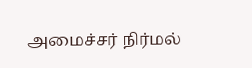அமைச்சர் நிர்மல்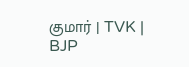குமார் | TVK | BJP